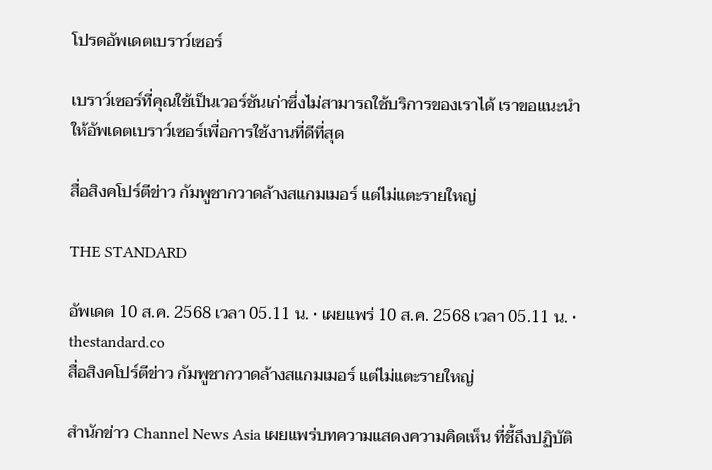โปรดอัพเดตเบราว์เซอร์

เบราว์เซอร์ที่คุณใช้เป็นเวอร์ชันเก่าซึ่งไม่สามารถใช้บริการของเราได้ เราขอแนะนำให้อัพเดตเบราว์เซอร์เพื่อการใช้งานที่ดีที่สุด

สื่อสิงคโปร์ตีข่าว กัมพูชากวาดล้างสแกมเมอร์ แต่ไม่แตะรายใหญ่

THE STANDARD

อัพเดต 10 ส.ค. 2568 เวลา 05.11 น. • เผยแพร่ 10 ส.ค. 2568 เวลา 05.11 น. • thestandard.co
สื่อสิงคโปร์ตีข่าว กัมพูชากวาดล้างสแกมเมอร์ แต่ไม่แตะรายใหญ่

สำนักข่าว Channel News Asia เผยแพร่บทความแสดงความคิดเห็น ที่ชี้ถึงปฏิบัติ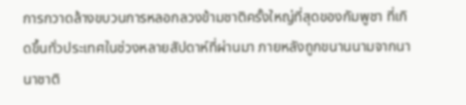การกวาดล้างขบวนการหลอกลวงข้ามชาติครั้งใหญ่ที่สุดของกัมพูชา ที่เกิดขึ้นทั่วประเทศในช่วงหลายสัปดาห์ที่ผ่านมา ภายหลังถูกขนานนามจากนานาชาติ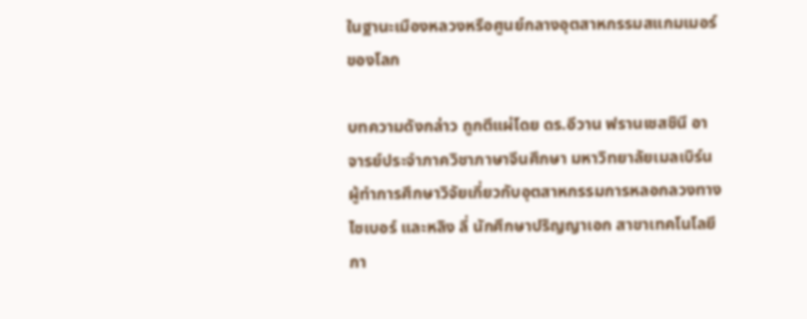ในฐานะเมืองหลวงหรือศูนย์กลางอุตสาหกรรมสแกมเมอร์ของโลก

บทความดังกล่าว ถูกตีแผ่โดย ดร.อีวาน ฟรานเชสชินี อาจารย์ประจำภาควิชาภาษาจีนศึกษา มหาวิทยาลัยเมลเบิร์น ผู้ทำการศึกษาวิจัยเกี่ยวกับอุตสาหกรรมการหลอกลวงทางไซเบอร์ และหลิง ลี่ นักศึกษาปริญญาเอก สาขาเทคโนโลยีกา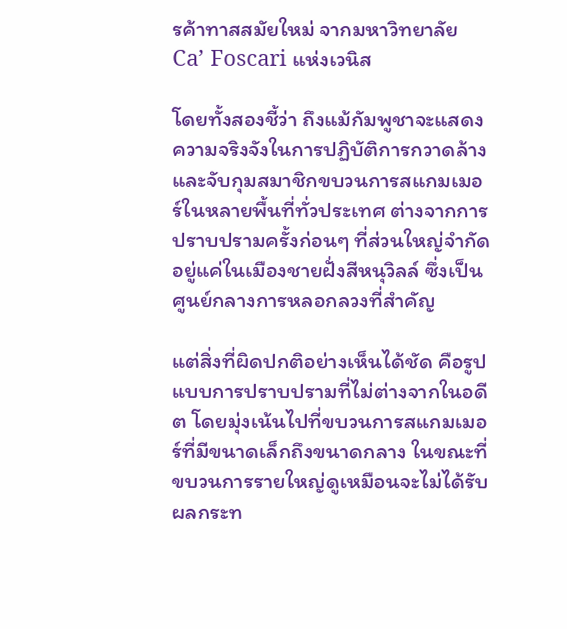รค้าทาสสมัยใหม่ จากมหาวิทยาลัย Ca’ Foscari แห่งเวนิส

โดยทั้งสองชี้ว่า ถึงแม้กัมพูชาจะแสดงความจริงจังในการปฏิบัติการกวาดล้างและจับกุมสมาชิกขบวนการสแกมเมอร์ในหลายพื้นที่ทั่วประเทศ ต่างจากการปราบปรามครั้งก่อนๆ ที่ส่วนใหญ่จำกัดอยู่แค่ในเมืองชายฝั่งสีหนุวิลล์ ซึ่งเป็นศูนย์กลางการหลอกลวงที่สำคัญ

แต่สิ่งที่ผิดปกติอย่างเห็นได้ชัด คือรูปแบบการปราบปรามที่ไม่ต่างจากในอดีต โดยมุ่งเน้นไปที่ขบวนการสแกมเมอร์ที่มีขนาดเล็กถึงขนาดกลาง ในขณะที่ขบวนการรายใหญ่ดูเหมือนจะไม่ได้รับผลกระท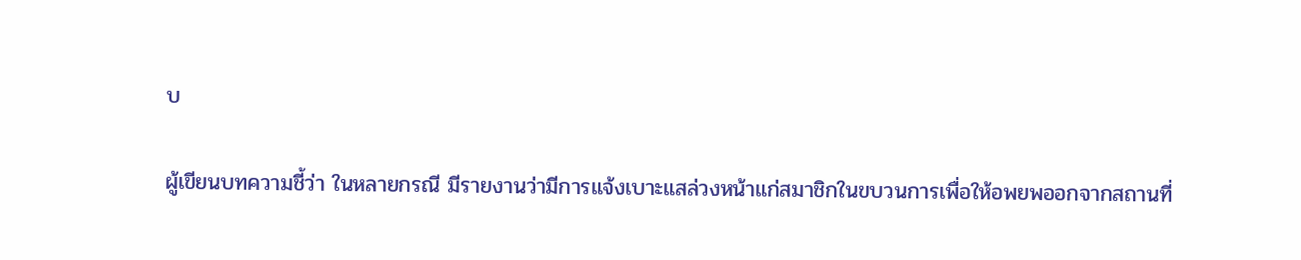บ

ผู้เขียนบทความชี้ว่า ในหลายกรณี มีรายงานว่ามีการแจ้งเบาะแสล่วงหน้าแก่สมาชิกในขบวนการเพื่อให้อพยพออกจากสถานที่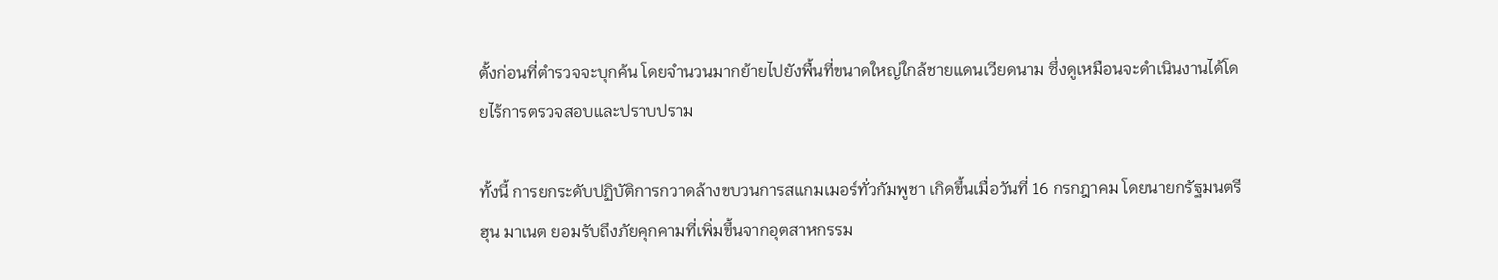ตั้งก่อนที่ตำรวจจะบุกค้น โดยจำนวนมากย้ายไปยังพื้นที่ขนาดใหญ่ใกล้ชายแดนเวียดนาม ซึ่งดูเหมือนจะดำเนินงานได้โดยไร้การตรวจสอบและปราบปราม

ทั้งนี้ การยกระดับปฏิบัติการกวาดล้างขบวนการสแกมเมอร์ทั่วกัมพูชา เกิดขึ้นเมื่อวันที่ 16 กรกฎาคม โดยนายกรัฐมนตรีฮุน มาเนต ยอมรับถึงภัยคุกคามที่เพิ่มขึ้นจากอุตสาหกรรม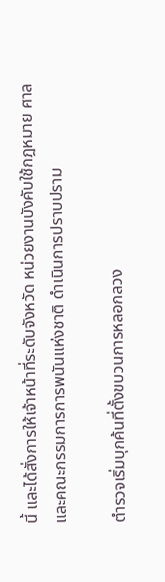นี้ และได้สั่งการให้เจ้าหน้าที่ระดับจังหวัด หน่วยงานบังคับใช้กฎหมาย ศาล และคณะกรรมการการพนันแห่งชาติ ดำเนินการปราบปราม

ตำรวจเริ่มบุกค้นที่ตั้งขบวนการหลอกลวง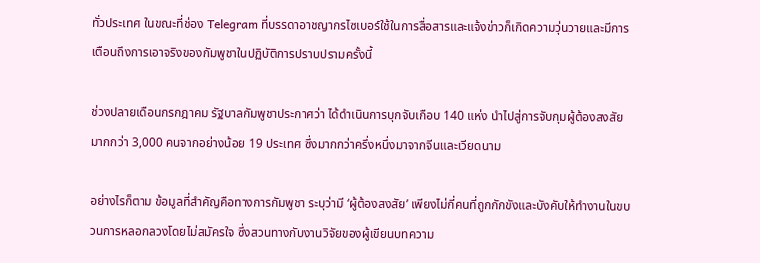ทั่วประเทศ ในขณะที่ช่อง Telegram ที่บรรดาอาชญากรไซเบอร์ใช้ในการสื่อสารและแจ้งข่าวก็เกิดความวุ่นวายและมีการเตือนถึงการเอาจริงของกัมพูชาในปฏิบัติการปราบปรามครั้งนี้

ช่วงปลายเดือนกรกฎาคม รัฐบาลกัมพูชาประกาศว่า ได้ดำเนินการบุกจับเกือบ 140 แห่ง นำไปสู่การจับกุมผู้ต้องสงสัยมากกว่า 3,000 คนจากอย่างน้อย 19 ประเทศ ซึ่งมากกว่าครึ่งหนึ่งมาจากจีนและเวียดนาม

อย่างไรก็ตาม ข้อมูลที่สำคัญคือทางการกัมพูชา ระบุว่ามี ‘ผู้ต้องสงสัย’ เพียงไม่กี่คนที่ถูกกักขังและบังคับให้ทำงานในขบวนการหลอกลวงโดยไม่สมัครใจ ซึ่งสวนทางกับงานวิจัยของผู้เขียนบทความ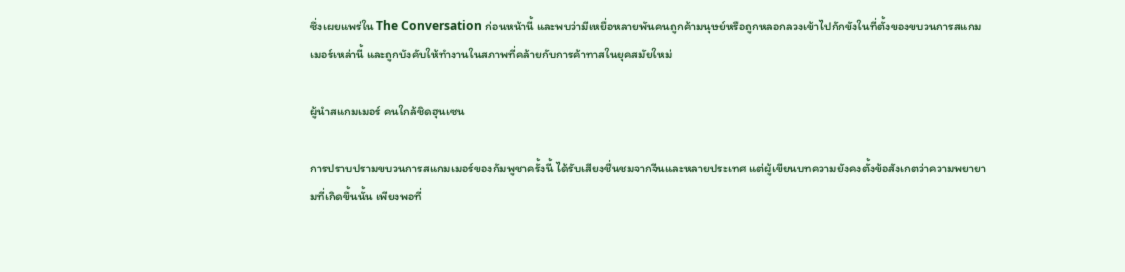ซึ่งเผยแพร่ใน The Conversation ก่อนหน้านี้ และพบว่ามีเหยื่อหลายพันคนถูกค้ามนุษย์หรือถูกหลอกลวงเข้าไปกักขังในที่ตั้งของขบวนการสแกมเมอร์เหล่านี้ และถูกบังคับให้ทำงานในสภาพที่คล้ายกับการค้าทาสในยุคสมัยใหม่

ผู้นำสแกมเมอร์ คนใกล้ชิดฮุนเซน

การปราบปรามขบวนการสแกมเมอร์ของกัมพูชาครั้งนี้ ได้รับเสียงชื่นชมจากจีนและหลายประเทศ แต่ผู้เขียนบทความยังคงตั้งข้อสังเกตว่าความพยายามที่เกิดขึ้นนั้น เพียงพอที่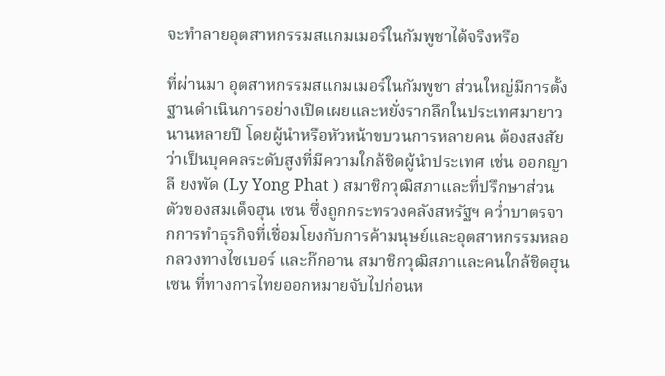จะทำลายอุตสาหกรรมสแกมเมอร์ในกัมพูชาได้จริงหรือ

ที่ผ่านมา อุตสาหกรรมสแกมเมอร์ในกัมพูชา ส่วนใหญ่มีการตั้งฐานดำเนินการอย่างเปิดเผยและหยั่งรากลึกในประเทศมายาวนานหลายปี โดยผู้นำหรือหัวหน้าขบวนการหลายคน ต้องสงสัยว่าเป็นบุคคลระดับสูงที่มีความใกล้ชิดผู้นำประเทศ เช่น ออกญา ลี ยงพัด (Ly Yong Phat ) สมาชิกวุฒิสภาและที่ปรึกษาส่วนตัวของสมเด็จฮุน เซน ซึ่งถูกกระทรวงคลังสหรัฐฯ คว่ำบาตรจากการทำธุรกิจที่เชื่อมโยงกับการค้ามนุษย์และอุตสาหกรรมหลอกลวงทางไซเบอร์ และก๊กอาน สมาชิกวุฒิสภาและคนใกล้ชิดฮุนเซน ที่ทางการไทยออกหมายจับไปก่อนห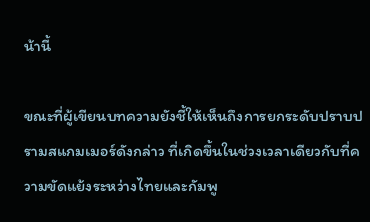น้านี้

ขณะที่ผู้เขียนบทความยังชี้ให้เห็นถึงการยกระดับปราบปรามสแกมเมอร์ดังกล่าว ที่เกิดขึ้นในช่วงเวลาเดียวกับที่ความขัดแย้งระหว่างไทยและกัมพู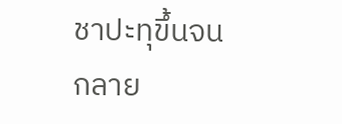ชาปะทุขึ้นจนกลาย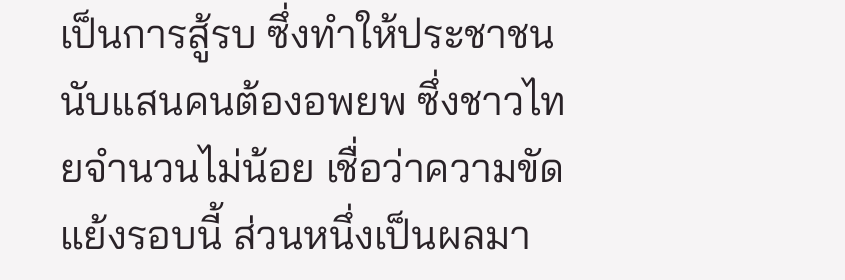เป็นการสู้รบ ซึ่งทำให้ประชาชนนับแสนคนต้องอพยพ ซึ่งชาวไทยจำนวนไม่น้อย เชื่อว่าความขัดแย้งรอบนี้ ส่วนหนึ่งเป็นผลมา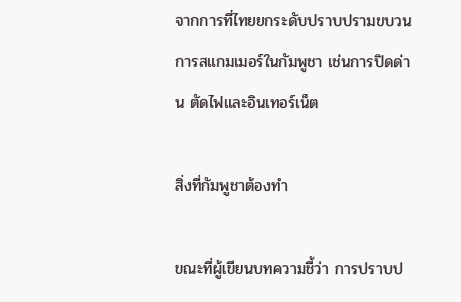จากการที่ไทยยกระดับปราบปรามขบวนการสแกมเมอร์ในกัมพูชา เช่นการปิดด่าน ตัดไฟและอินเทอร์เน็ต

สิ่งที่กัมพูชาต้องทำ

ขณะที่ผู้เขียนบทความชี้ว่า การปราบป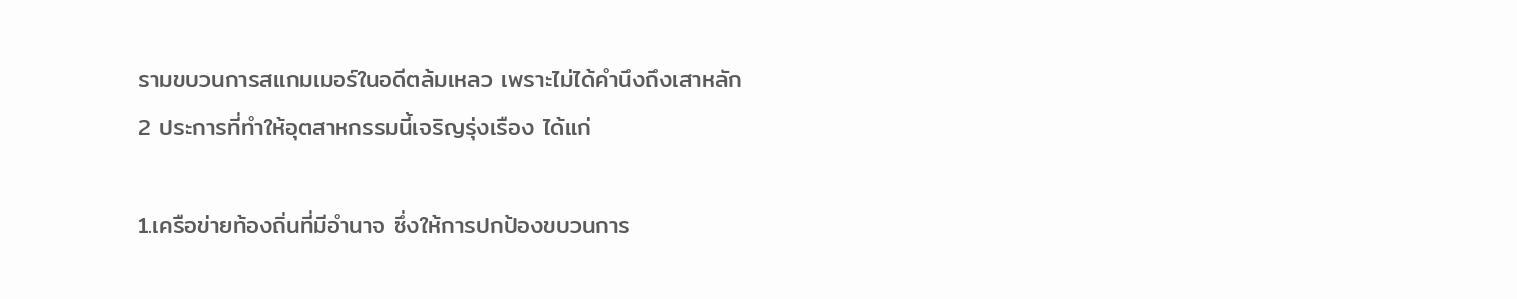รามขบวนการสแกมเมอร์ในอดีตล้มเหลว เพราะไม่ได้คำนึงถึงเสาหลัก 2 ประการที่ทำให้อุตสาหกรรมนี้เจริญรุ่งเรือง ได้แก่

1.เครือข่ายท้องถิ่นที่มีอำนาจ ซึ่งให้การปกป้องขบวนการ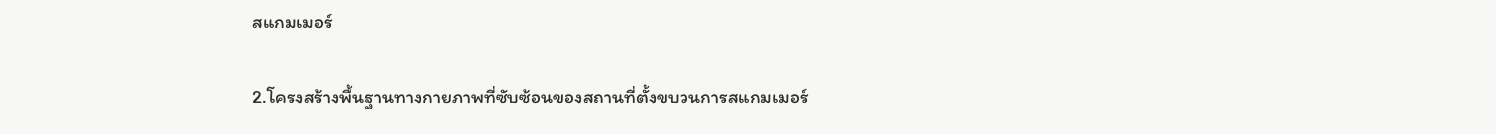สแกมเมอร์

2.โครงสร้างพื้นฐานทางกายภาพที่ซับซ้อนของสถานที่ตั้งขบวนการสแกมเมอร์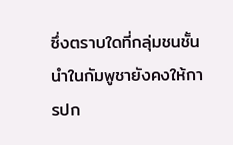ซึ่งตราบใดที่กลุ่มชนชั้นนำในกัมพูชายังคงให้การปก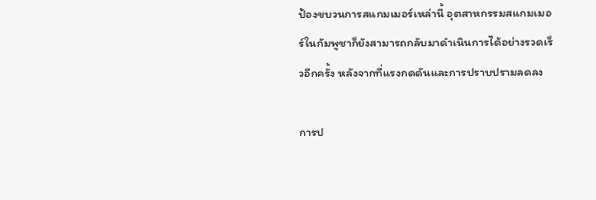ป้องขบวนการสแกมเมอร์เหล่านี้ อุตสาหกรรมสแกมเมอร์ในกัมพูชาก็ยังสามารถกลับมาดำเนินการได้อย่างรวดเร็วอีกครั้ง หลังจากที่แรงกดดันและการปราบปรามลดลง

การป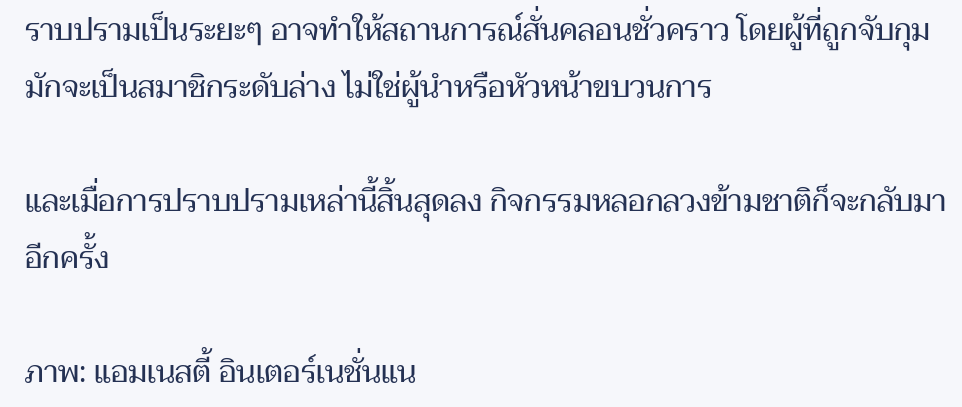ราบปรามเป็นระยะๆ อาจทำให้สถานการณ์สั่นคลอนชั่วคราว โดยผู้ที่ถูกจับกุมมักจะเป็นสมาชิกระดับล่าง ไม่ใช่ผู้นำหรือหัวหน้าขบวนการ

และเมื่อการปราบปรามเหล่านี้สิ้นสุดลง กิจกรรมหลอกลวงข้ามชาติก็จะกลับมาอีกครั้ง

ภาพ: แอมเนสตี้ อินเตอร์เนชั่นแน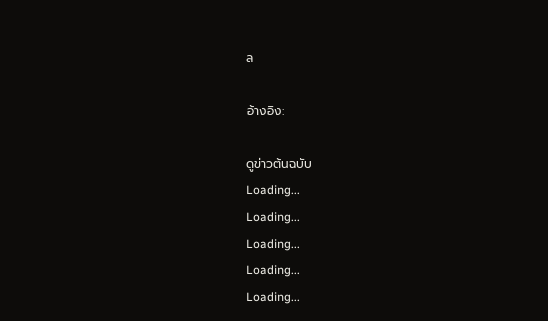ล

อ้างอิง:

ดูข่าวต้นฉบับ
Loading...
Loading...
Loading...
Loading...
Loading...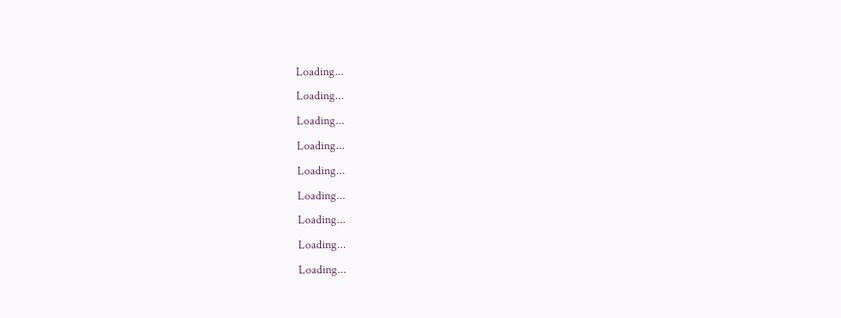Loading...
Loading...
Loading...
Loading...
Loading...
Loading...
Loading...
Loading...
Loading...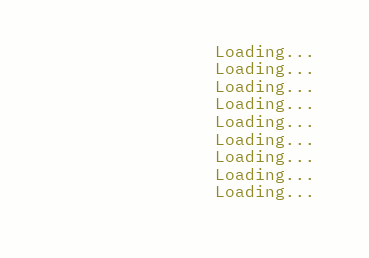Loading...
Loading...
Loading...
Loading...
Loading...
Loading...
Loading...
Loading...
Loading...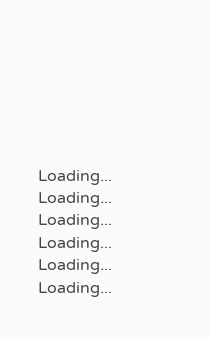Loading...
Loading...
Loading...
Loading...
Loading...
Loading...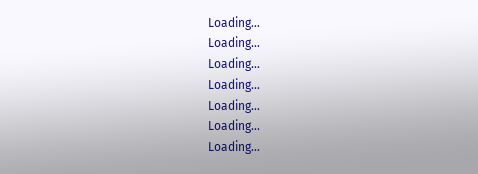Loading...
Loading...
Loading...
Loading...
Loading...
Loading...
Loading...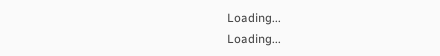Loading...
Loading...